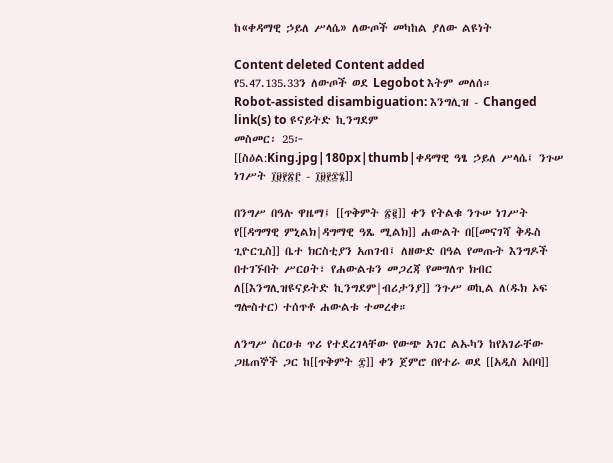ከ«ቀዳማዊ ኃይለ ሥላሴ» ለውጦች መካከል ያለው ልዩነት

Content deleted Content added
የ5.47.135.33ን ለውጦች ወደ Legobot እትም መለሰ።
Robot-assisted disambiguation: እንግሊዝ - Changed link(s) to ዩናይትድ ኪንግደም
መስመር፡ 25፦
[[ስዕል:King.jpg|180px|thumb|ቀዳማዊ ዓፄ ኃይለ ሥላሴ፤ ንጉሠ ነገሥት ፲፱፻፳፫ - ፲፱፻፷፮]]

በንግሥ በዓሉ ዋዜማ፤ [[ጥቅምት ፳፪]] ቀን የትልቁ ንጉሠ ነገሥት የ[[ዳግማዊ ምኒልክ|ዳግማዊ ዓጼ ሚልክ]] ሐውልት በ[[መናገሻ ቅዱስ ጊዮርጊስ]] ቤተ ክርስቲያን አጠገብ፤ ለዘውድ በዓል የመጡት እንግዶች በተገኙበት ሥርዐት፣ የሐውልቱን መጋረጃ የመግለጥ ክብር ለ[[እንግሊዝዩናይትድ ኪንግደም|ብሪታንያ]] ንጉሥ ወኪል ለ(ዱክ ኦፍ ግሎስተር) ተሰጥቶ ሐውልቱ ተመረቀ።

ለንግሥ ስርዐቱ ጥሪ የተደረገላቸው የውጭ አገር ልኡካን ከየአገራቸው ጋዜጠኞች ጋር ከ[[ጥቅምት ፰]] ቀን ጀምሮ በየተራ ወደ [[አዲስ አበባ]]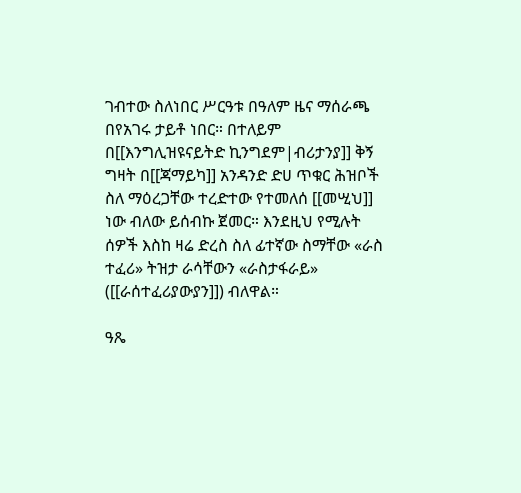ገብተው ስለነበር ሥርዓቱ በዓለም ዜና ማሰራጫ በየአገሩ ታይቶ ነበር። በተለይም በ[[እንግሊዝዩናይትድ ኪንግደም|ብሪታንያ]] ቅኝ ግዛት በ[[ጃማይካ]] አንዳንድ ድሀ ጥቁር ሕዝቦች ስለ ማዕረጋቸው ተረድተው የተመለሰ [[መሢህ]] ነው ብለው ይሰብኩ ጀመር። እንደዚህ የሚሉት ሰዎች እስከ ዛሬ ድረስ ስለ ፊተኛው ስማቸው «ራስ ተፈሪ» ትዝታ ራሳቸውን «ራስታፋራይ» ([[ራሰተፈሪያውያን]]) ብለዋል።

ዓጼ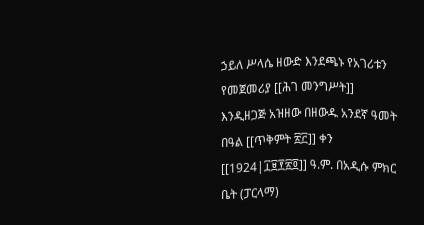ኃይለ ሥላሴ ዘውድ እንደጫኑ የአገሪቱን የመጀመሪያ [[ሕገ መንግሥት]] እንዲዘጋጅ አዝዘው በዘውዱ አንደኛ ዓመት በዓል [[ጥቅምት ፳፫]] ቀን [[1924|፲፱፻፳፬]] ዓ.ም. በአዲሱ ምክር ቤት (ፓርላማ)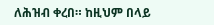ለሕዝብ ቀረበ። ከዚህም በላይ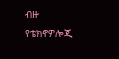ብዙ የቴክኖዎሎጂ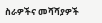ስራዎችና መሻሻያዎች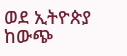ወደ ኢትዮጵያ ከውጭ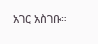አገር አስገቡ።